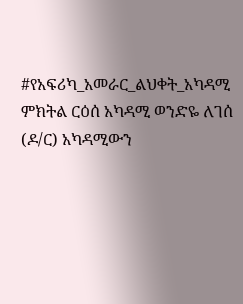#የአፍሪካ_አመራር_ልህቀት_አካዳሚ ምክትል ርዕሰ አካዳሚ ወንድዬ ለገሰ (ዶ/ር) አካዳሚውን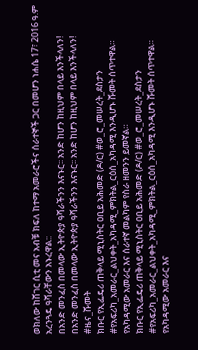ወክለው ከሸገር ሲቲ መና አብቹ ክፍለ ከተማ አመራሮችና ሰራተኞች ጋር በመሆን ነሐሴ 17፣ 2016 ዓ.ም አረንጓዴ ዓሻራቸውን አኑረዋል::
በአንድ መንፈስ በመላው ኢትዮጵያ ዓሻራችንን እናኑር፡፡ አንድ ከሆን ከዚህም በላይ እንችላለን!
በአንድ መንፈስ በመላው ኢትዮጵያ ዓሻራችንን እናኑር፡፡ አንድ ከሆን ከዚህም በላይ እንችላለን!
#ዜና_ሹመት
ክቡር የኢፌዴሪ ጠቅላይ ሚኒስትር ዐቢይ አሕመድ (ዶ/ር) #ወ_ሮ_መሠረት_ደስታን #የአፍሪካ_አመራር_ልህቀት_አካዳሚ_ምክትል_ርዕሰ_አካዳሚ እንዲሆኑ ሹመት ሰጥተዋል።
የአካዳሚው አመራር እና ሰራተኛ መልካም የስራ ዘመንን ይመኛል።
ክቡር የኢፌዴሪ ጠቅላይ ሚኒስትር ዐቢይ አሕመድ (ዶ/ር) #ወ_ሮ_መሠረት_ደስታን #የአፍሪካ_አመራር_ልህቀት_አካዳሚ_ምክትል_ርዕሰ_አካዳሚ እንዲሆኑ ሹመት ሰጥተዋል።
የአካዳሚው አመራር እና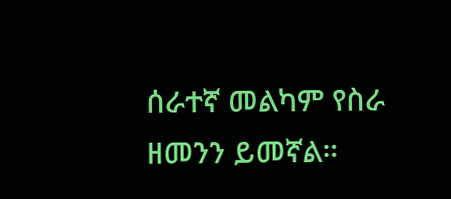ሰራተኛ መልካም የስራ ዘመንን ይመኛል።